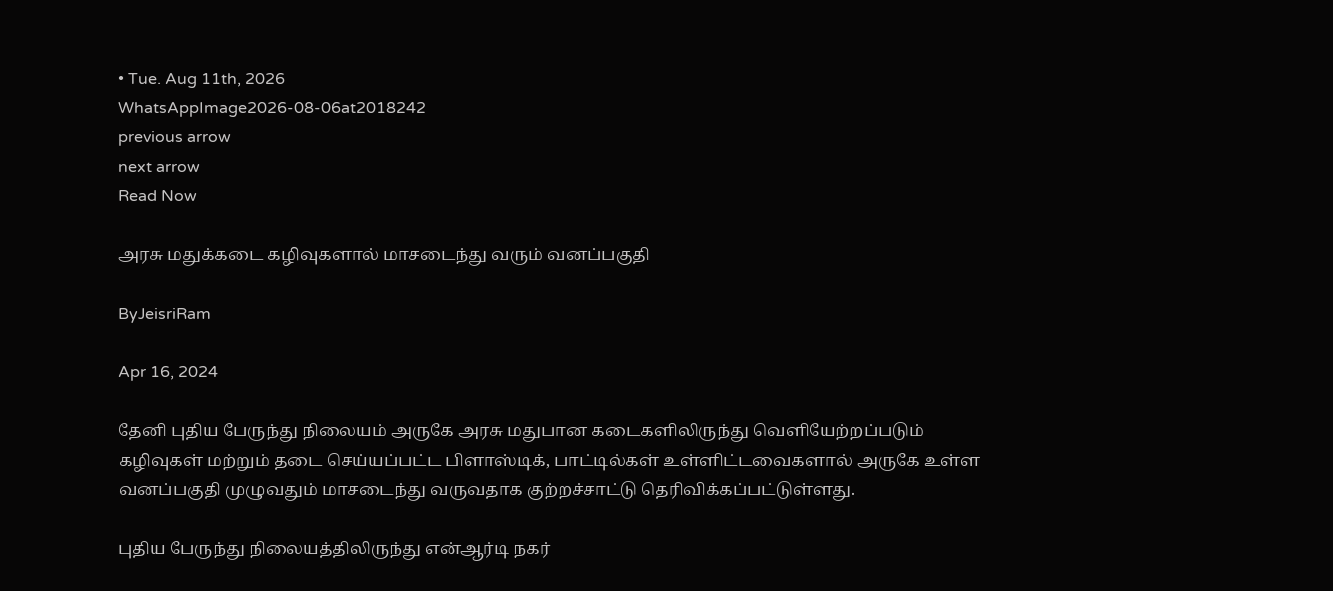• Tue. Aug 11th, 2026
WhatsAppImage2026-08-06at2018242
previous arrow
next arrow
Read Now

அரசு மதுக்கடை கழிவுகளால் மாசடைந்து வரும் வனப்பகுதி

ByJeisriRam

Apr 16, 2024

தேனி புதிய பேருந்து நிலையம் அருகே அரசு மதுபான கடைகளிலிருந்து வெளியேற்றப்படும் கழிவுகள் மற்றும் தடை செய்யப்பட்ட பிளாஸ்டிக், பாட்டில்கள் உள்ளிட்டவைகளால் அருகே உள்ள வனப்பகுதி முழுவதும் மாசடைந்து வருவதாக குற்றச்சாட்டு தெரிவிக்கப்பட்டுள்ளது.

புதிய பேருந்து நிலையத்திலிருந்து என்ஆர்டி நகர்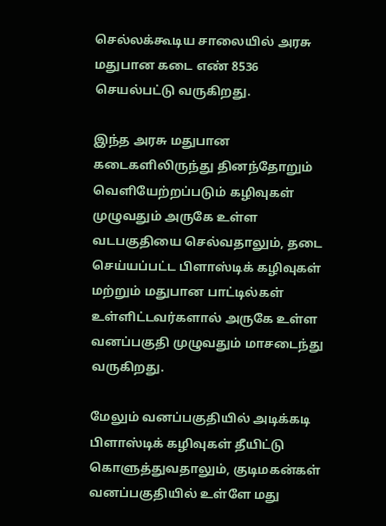செல்லக்கூடிய சாலையில் அரசு மதுபான கடை எண் 8536 செயல்பட்டு வருகிறது.

இந்த அரசு மதுபான கடைகளிலிருந்து தினந்தோறும் வெளியேற்றப்படும் கழிவுகள் முழுவதும் அருகே உள்ள வடபகுதியை செல்வதாலும், தடை செய்யப்பட்ட பிளாஸ்டிக் கழிவுகள் மற்றும் மதுபான பாட்டில்கள் உள்ளிட்டவர்களால் அருகே உள்ள வனப்பகுதி முழுவதும் மாசடைந்து வருகிறது.

மேலும் வனப்பகுதியில் அடிக்கடி பிளாஸ்டிக் கழிவுகள் தீயிட்டு கொளுத்துவதாலும், குடிமகன்கள் வனப்பகுதியில் உள்ளே மது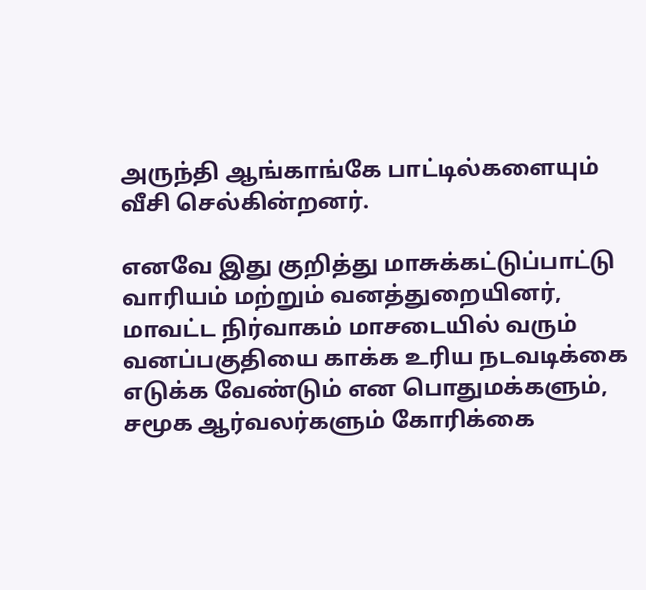அருந்தி ஆங்காங்கே பாட்டில்களையும் வீசி செல்கின்றனர்.

எனவே இது குறித்து மாசுக்கட்டுப்பாட்டு வாரியம் மற்றும் வனத்துறையினர், மாவட்ட நிர்வாகம் மாசடையில் வரும் வனப்பகுதியை காக்க உரிய நடவடிக்கை எடுக்க வேண்டும் என பொதுமக்களும், சமூக ஆர்வலர்களும் கோரிக்கை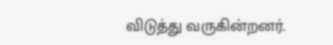விடுத்து வருகின்றனர்.